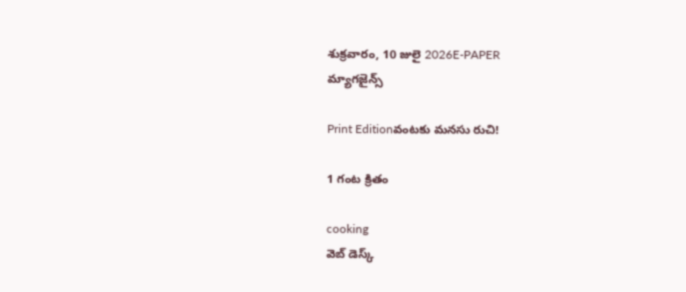శుక్రవారం, 10 జులై 2026E-PAPER
మ్యాగజైన్స్

Print Editionవంటకు మనసు రుచి!

1 గంట క్రితం

cooking
వెబ్ డెస్క్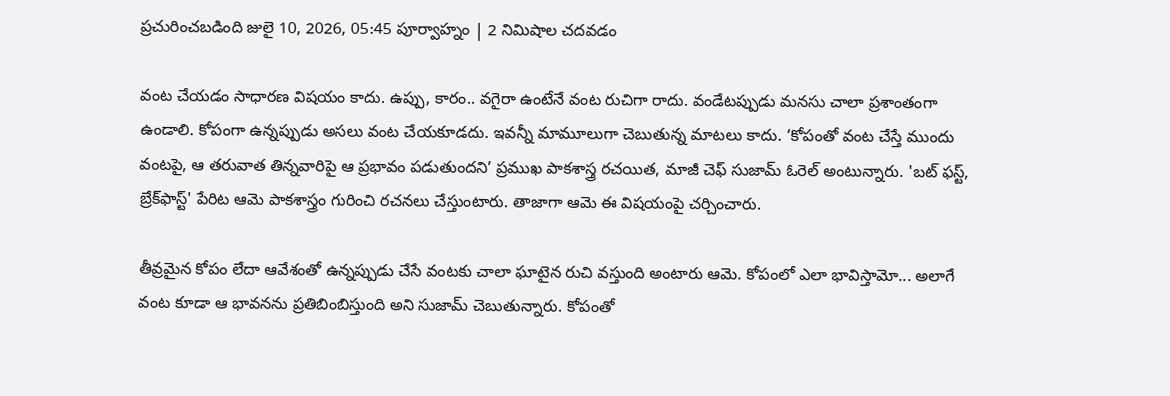ప్రచురించబడింది జులై 10, 2026, 05:45 పూర్వాహ్నం | 2 నిమిషాల చదవడం

వంట చేయడం సాధారణ విషయం కాదు. ఉప్పు, కారం.. వగైరా ఉంటేనే వంట రుచిగా రాదు. వండేటప్పుడు మనసు చాలా ప్రశాంతంగా ఉండాలి. కోపంగా ఉన్నప్పుడు అసలు వంట చేయకూడదు. ఇవన్నీ మామూలుగా చెబుతున్న మాటలు కాదు. ‘కోపంతో వంట చేస్తే ముందు వంటపై, ఆ తరువాత తిన్నవారిపై ఆ ప్రభావం పడుతుందని’ ప్రముఖ పాకశాస్త్ర రచయిత, మాజీ చెఫ్ సుజామ్ ఓరెల్ అంటున్నారు. 'బట్ ఫస్ట్, బ్రేక్‌ఫాస్ట్' పేరిట ఆమె పాకశాస్త్రం గురించి రచనలు చేస్తుంటారు. తాజాగా ఆమె ఈ విషయంపై చర్చించారు.

తీవ్రమైన కోపం లేదా ఆవేశంతో ఉన్నప్పుడు చేసే వంటకు చాలా ఘాటైన రుచి వస్తుంది అంటారు ఆమె. కోపంలో ఎలా భావిస్తామో... అలాగే వంట కూడా ఆ భావనను ప్రతిబింబిస్తుంది అని సుజామ్ చెబుతున్నారు. కోపంతో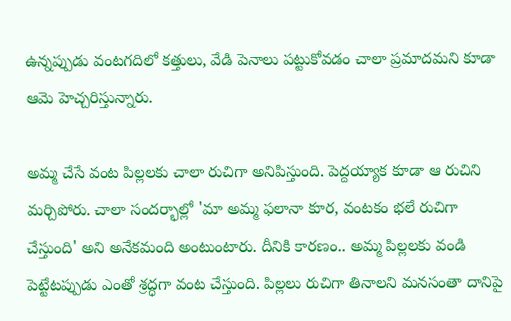ఉన్నప్పుడు వంటగదిలో కత్తులు, వేడి పెనాలు పట్టుకోవడం చాలా ప్రమాదమని కూడా ఆమె హెచ్చరిస్తున్నారు.

అమ్మ చేసే వంట పిల్లలకు చాలా రుచిగా అనిపిస్తుంది. పెద్దయ్యాక కూడా ఆ రుచిని మర్చిపోరు. చాలా సందర్భాల్లో 'మా అమ్మ ఫలానా కూర, వంటకం భలే రుచిగా చేస్తుంది' అని అనేకమంది అంటుంటారు. దీనికి కారణం.. అమ్మ పిల్లలకు వండి పెట్టేటప్పుడు ఎంతో శ్రద్ధగా వంట చేస్తుంది. పిల్లలు రుచిగా తినాలని మనసంతా దానిపై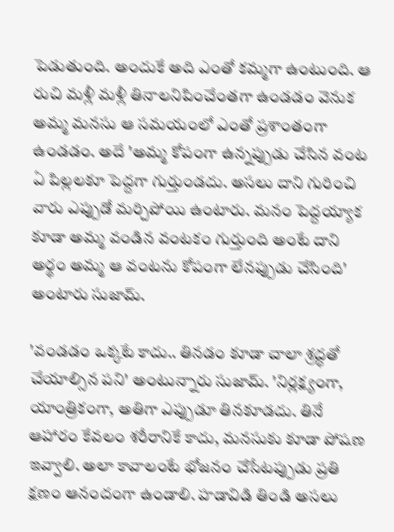పెడుతుంది. అందుకే అది ఎంతో కమ్మగా ఉంటుంది. ఆ రుచి మళ్లీ మళ్లీ తినాలనిపించేంతగా ఉండడం వెనుక అమ్మ మనసు ఆ సమయంలో ఎంతో ప్రశాంతంగా ఉండడం. అదే 'అమ్మ కోపంగా ఉన్నప్పుడు చేసిన వంట ఏ పిల్లలకూ పెద్దగా గుర్తుండదు. అసలు దాని గురించి వారు ఎప్పుడో మర్చిపోయి ఉంటారు. మనం పెద్దయ్యాక కూడా అమ్మ వండిన వంటకం గుర్తుంది అంటే దాని అర్థం అమ్మ ఆ వంటను కోపంగా లేనప్పుడు చేసింది' అంటారు సుజామ్.

'వండడం ఒక్కటే కాదు.. తినడం కూడా చాలా శ్రద్ధతో చేయాల్సిన పని' అంటున్నారు సుజామ్. 'నిర్లక్ష్యంగా, యాంత్రికంగా, అతిగా ఎప్పుడూ తినకూడదు. తినే ఆహారం కేవలం శరీరానికే కాదు, మనసుకు కూడా పోషణ ఇవ్వాలి. అలా కావాలంటే భోజనం చేసేటప్పుడు ప్రతి క్షణం ఆనందంగా ఉండాలి. హడావిడి తిండి అసలు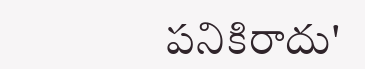పనికిరాదు'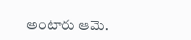అంటారు ఆమె.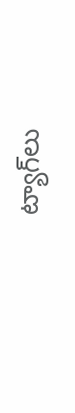ట్యాగ్‌లు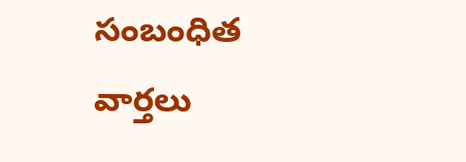సంబంధిత వార్తలు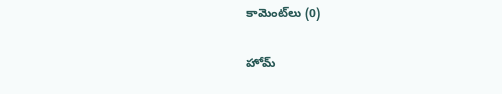కామెంట్‌లు (0)

హోమ్